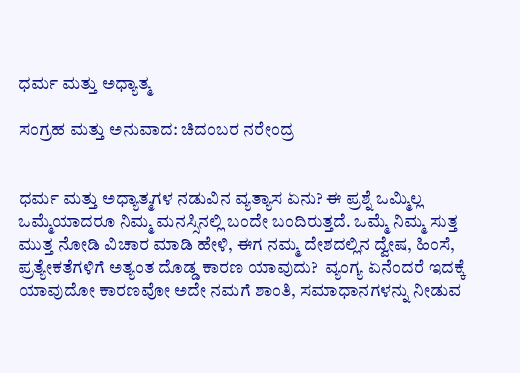ಧರ್ಮ ಮತ್ತು ಅಧ್ಯಾತ್ಮ

ಸಂಗ್ರಹ ಮತ್ತು ಅನುವಾದ: ಚಿದಂಬರ ನರೇಂದ್ರ


ಧರ್ಮ ಮತ್ತು ಅಧ್ಯಾತ್ಮಗಳ ನಡುವಿನ ವ್ಯತ್ಯಾಸ ಏನು? ಈ ಪ್ರಶ್ನೆ ಒಮ್ಮಿಲ್ಲ ಒಮ್ಮೆಯಾದರೂ ನಿಮ್ಮ ಮನಸ್ಸಿನಲ್ಲಿ ಬಂದೇ ಬಂದಿರುತ್ತದೆ. ಒಮ್ಮೆ ನಿಮ್ಮ ಸುತ್ತ ಮುತ್ತ ನೋಡಿ ವಿಚಾರ ಮಾಡಿ ಹೇಳಿ, ಈಗ ನಮ್ಮ ದೇಶದಲ್ಲಿನ ದ್ವೇಷ, ಹಿಂಸೆ, ಪ್ರತ್ಯೇಕತೆಗಳಿಗೆ ಅತ್ಯಂತ ದೊಡ್ಡ ಕಾರಣ ಯಾವುದು?  ವ್ಯಂಗ್ಯ ಏನೆಂದರೆ ಇದಕ್ಕೆ ಯಾವುದೋ ಕಾರಣವೋ ಅದೇ ನಮಗೆ ಶಾಂತಿ, ಸಮಾಧಾನಗಳನ್ನು ನೀಡುವ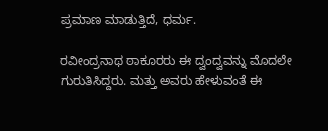ಪ್ರಮಾಣ ಮಾಡುತ್ತಿದೆ, ಧರ್ಮ.

ರವೀಂದ್ರನಾಥ ಠಾಕೂರರು ಈ ದ್ವಂದ್ವವನ್ನು ಮೊದಲೇ ಗುರುತಿಸಿದ್ದರು. ಮತ್ತು ಅವರು ಹೇಳುವಂತೆ ಈ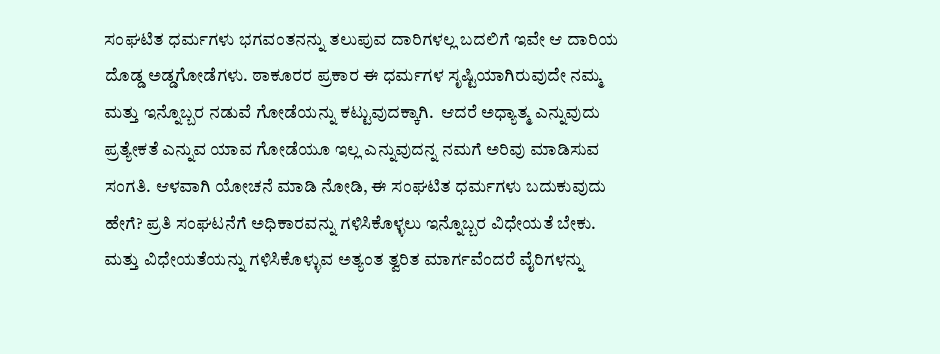ಸಂಘಟಿತ ಧರ್ಮಗಳು ಭಗವಂತನನ್ನು ತಲುಪುವ ದಾರಿಗಳಲ್ಲ ಬದಲಿಗೆ ಇವೇ ಆ ದಾರಿಯ ದೊಡ್ಡ ಅಡ್ಡಗೋಡೆಗಳು. ಠಾಕೂರರ ಪ್ರಕಾರ ಈ ಧರ್ಮಗಳ ಸೃಷ್ಟಿಯಾಗಿರುವುದೇ ನಮ್ಮ ಮತ್ತು ಇನ್ನೊಬ್ಬರ ನಡುವೆ ಗೋಡೆಯನ್ನು ಕಟ್ಟುವುದಕ್ಕಾಗಿ.  ಆದರೆ ಅಧ್ಯಾತ್ಮ ಎನ್ನುವುದು ಪ್ರತ್ಯೇಕತೆ ಎನ್ನುವ ಯಾವ ಗೋಡೆಯೂ ಇಲ್ಲ ಎನ್ನುವುದನ್ನ ನಮಗೆ ಅರಿವು ಮಾಡಿಸುವ ಸಂಗತಿ. ಆಳವಾಗಿ ಯೋಚನೆ ಮಾಡಿ ನೋಡಿ, ಈ ಸಂಘಟಿತ ಧರ್ಮಗಳು ಬದುಕುವುದು ಹೇಗೆ? ಪ್ರತಿ ಸಂಘಟನೆಗೆ ಅಧಿಕಾರವನ್ನು ಗಳಿಸಿಕೊಳ್ಳಲು ಇನ್ನೊಬ್ಬರ ವಿಧೇಯತೆ ಬೇಕು. ಮತ್ತು ವಿಧೇಯತೆಯನ್ನು ಗಳಿಸಿಕೊಳ್ಳುವ ಅತ್ಯಂತ ತ್ವರಿತ ಮಾರ್ಗವೆಂದರೆ ವೈರಿಗಳನ್ನು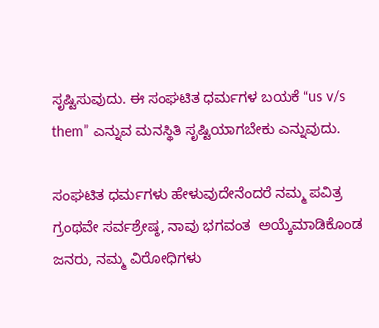ಸೃಷ್ಟಿಸುವುದು. ಈ ಸಂಘಟಿತ ಧರ್ಮಗಳ ಬಯಕೆ “us v/s them” ಎನ್ನುವ ಮನಸ್ಥಿತಿ ಸೃಷ್ಟಿಯಾಗಬೇಕು ಎನ್ನುವುದು.

ಸಂಘಟಿತ ಧರ್ಮಗಳು ಹೇಳುವುದೇನೆಂದರೆ ನಮ್ಮ ಪವಿತ್ರ ಗ್ರಂಥವೇ ಸರ್ವಶ್ರೇಷ್ಠ, ನಾವು ಭಗವಂತ  ಅಯ್ಕೆಮಾಡಿಕೊಂಡ ಜನರು, ನಮ್ಮ ವಿರೋಧಿಗಳು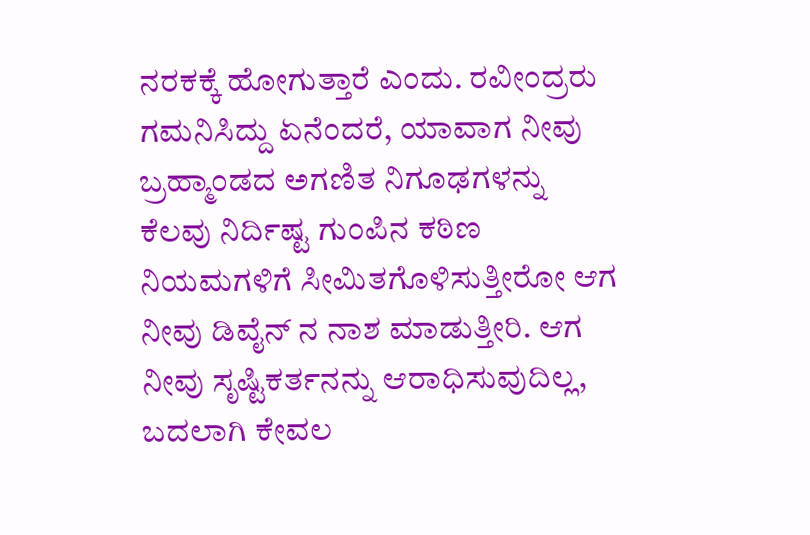ನರಕಕ್ಕೆ ಹೋಗುತ್ತಾರೆ ಎಂದು. ರವೀಂದ್ರರು ಗಮನಿಸಿದ್ದು ಏನೆಂದರೆ, ಯಾವಾಗ ನೀವು ಬ್ರಹ್ಮಾಂಡದ ಅಗಣಿತ ನಿಗೂಢಗಳನ್ನು ಕೆಲವು ನಿರ್ದಿಷ್ಟ ಗುಂಪಿನ ಕಠಿಣ ನಿಯಮಗಳಿಗೆ ಸೀಮಿತಗೊಳಿಸುತ್ತೀರೋ ಆಗ ನೀವು ಡಿವೈನ್ ನ ನಾಶ ಮಾಡುತ್ತೀರಿ. ಆಗ ನೀವು ಸೃಷ್ಟಿಕರ್ತನನ್ನು ಆರಾಧಿಸುವುದಿಲ್ಲ, ಬದಲಾಗಿ ಕೇವಲ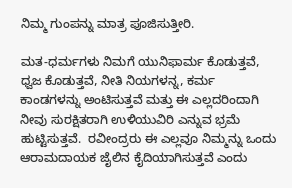ನಿಮ್ಮ ಗುಂಪನ್ನು ಮಾತ್ರ ಪೂಜಿಸುತ್ತೀರಿ.

ಮತ-ಧರ್ಮಗಳು ನಿಮಗೆ ಯುನಿಫಾರ್ಮ ಕೊಡುತ್ತವೆ, ಧ್ವಜ ಕೊಡುತ್ತವೆ, ನೀತಿ ನಿಯಗಳನ್ನ, ಕರ್ಮ ಕಾಂಡಗಳನ್ನು ಅಂಟಿಸುತ್ತವೆ ಮತ್ತು ಈ ಎಲ್ಲದರಿಂದಾಗಿ ನೀವು ಸುರಕ್ಷಿತರಾಗಿ ಉಳಿಯುವಿರಿ ಎನ್ನುವ ಭ್ರಮೆ ಹುಟ್ಟಿಸುತ್ತವೆ.  ರವೀಂದ್ರರು ಈ ಎಲ್ಲವೂ ನಿಮ್ಮನ್ನು ಒಂದು ಆರಾಮದಾಯಕ ಜೈಲಿನ ಕೈದಿಯಾಗಿಸುತ್ತವೆ ಎಂದು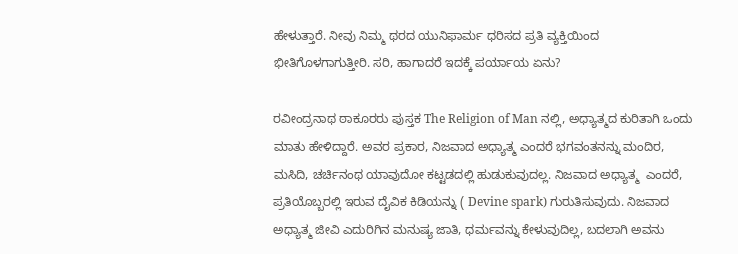ಹೇಳುತ್ತಾರೆ. ನೀವು ನಿಮ್ಮ ಥರದ ಯುನಿಫಾರ್ಮ ಧರಿಸದ ಪ್ರತಿ ವ್ಯಕ್ತಿಯಿಂದ ಭೀತಿಗೊಳಗಾಗುತ್ತೀರಿ. ಸರಿ, ಹಾಗಾದರೆ ಇದಕ್ಕೆ ಪರ್ಯಾಯ ಏನು?

ರವೀಂದ್ರನಾಥ ಠಾಕೂರರು ಪುಸ್ತಕ The Religion of Man ನಲ್ಲಿ, ಅಧ್ಯಾತ್ಮದ ಕುರಿತಾಗಿ ಒಂದು ಮಾತು ಹೇಳಿದ್ದಾರೆ. ಅವರ ಪ್ರಕಾರ, ನಿಜವಾದ ಅಧ್ಯಾತ್ಮ ಎಂದರೆ ಭಗವಂತನನ್ನು ಮಂದಿರ, ಮಸಿದಿ, ಚರ್ಚಿನಂಥ ಯಾವುದೋ ಕಟ್ಟಡದಲ್ಲಿ ಹುಡುಕುವುದಲ್ಲ. ನಿಜವಾದ ಅಧ್ಯಾತ್ಮ  ಎಂದರೆ, ಪ್ರತಿಯೊಬ್ಬರಲ್ಲಿ ಇರುವ ದೈವಿಕ ಕಿಡಿಯನ್ನು ( Devine spark) ಗುರುತಿಸುವುದು. ನಿಜವಾದ ಅಧ್ಯಾತ್ಮ ಜೀವಿ ಎದುರಿಗಿನ ಮನುಷ್ಯ ಜಾತಿ, ಧರ್ಮವನ್ನು ಕೇಳುವುದಿಲ್ಲ, ಬದಲಾಗಿ ಅವನು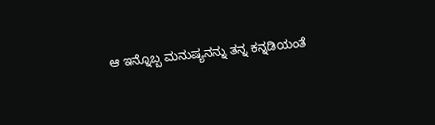ಆ ಇನ್ನೊಬ್ಬ ಮನುಷ್ಯನನ್ನು ತನ್ನ ಕನ್ನಡಿಯಂತೆ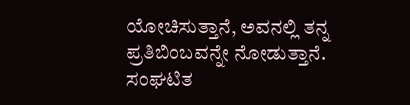ಯೋಚಿಸುತ್ತಾನೆ, ಅವನಲ್ಲಿ ತನ್ನ ಪ್ರತಿಬಿಂಬವನ್ನೇ ನೋಡುತ್ತಾನೆ. ಸಂಘಟಿತ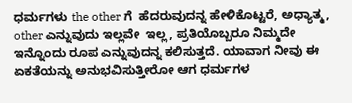ಧರ್ಮಗಳು the other ಗೆ  ಹೆದರುವುದನ್ನ ಹೇಳಿಕೊಟ್ಟರೆ, ಅಧ್ಯಾತ್ಮ, other ಎನ್ನುವುದು ಇಲ್ಲವೇ  ಇಲ್ಲ, ಪ್ರತಿಯೊಬ್ಬರೂ ನಿಮ್ಮದೇ ಇನ್ನೊಂದು ರೂಪ ಎನ್ನುವುದನ್ನ ಕಲಿಸುತ್ತದೆ. ಯಾವಾಗ ನೀವು ಈ ಏಕತೆಯನ್ನು ಅನುಭವಿಸುತ್ತೀರೋ ಆಗ ಧರ್ಮಗಳ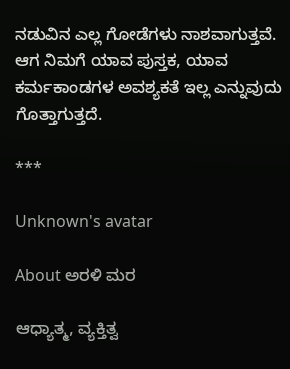ನಡುವಿನ ಎಲ್ಲ ಗೋಡೆಗಳು ನಾಶವಾಗುತ್ತವೆ. ಆಗ ನಿಮಗೆ ಯಾವ ಪುಸ್ತಕ, ಯಾವ ಕರ್ಮಕಾಂಡಗಳ ಅವಶ್ಯಕತೆ ಇಲ್ಲ ಎನ್ನುವುದು ಗೊತ್ತಾಗುತ್ತದೆ.

***

Unknown's avatar

About ಅರಳಿ ಮರ

ಆಧ್ಯಾತ್ಮ, ವ್ಯಕ್ತಿತ್ವ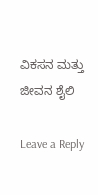ವಿಕಸನ ಮತ್ತು ಜೀವನ ಶೈಲಿ

Leave a Reply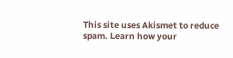This site uses Akismet to reduce spam. Learn how your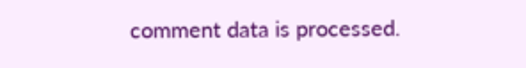comment data is processed.